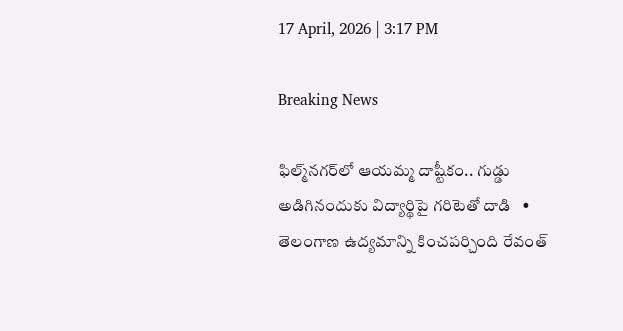17 April, 2026 | 3:17 PM

Breaking News

ఫిల్మ్‌నగర్‌లో ఆయమ్మ దాష్టీకం.. గుడ్డు అడిగినందుకు విద్యార్థిపై గరిటెతో దాడి   •   తెలంగాణ ఉద్యమాన్ని కించపర్చింది రేవంత్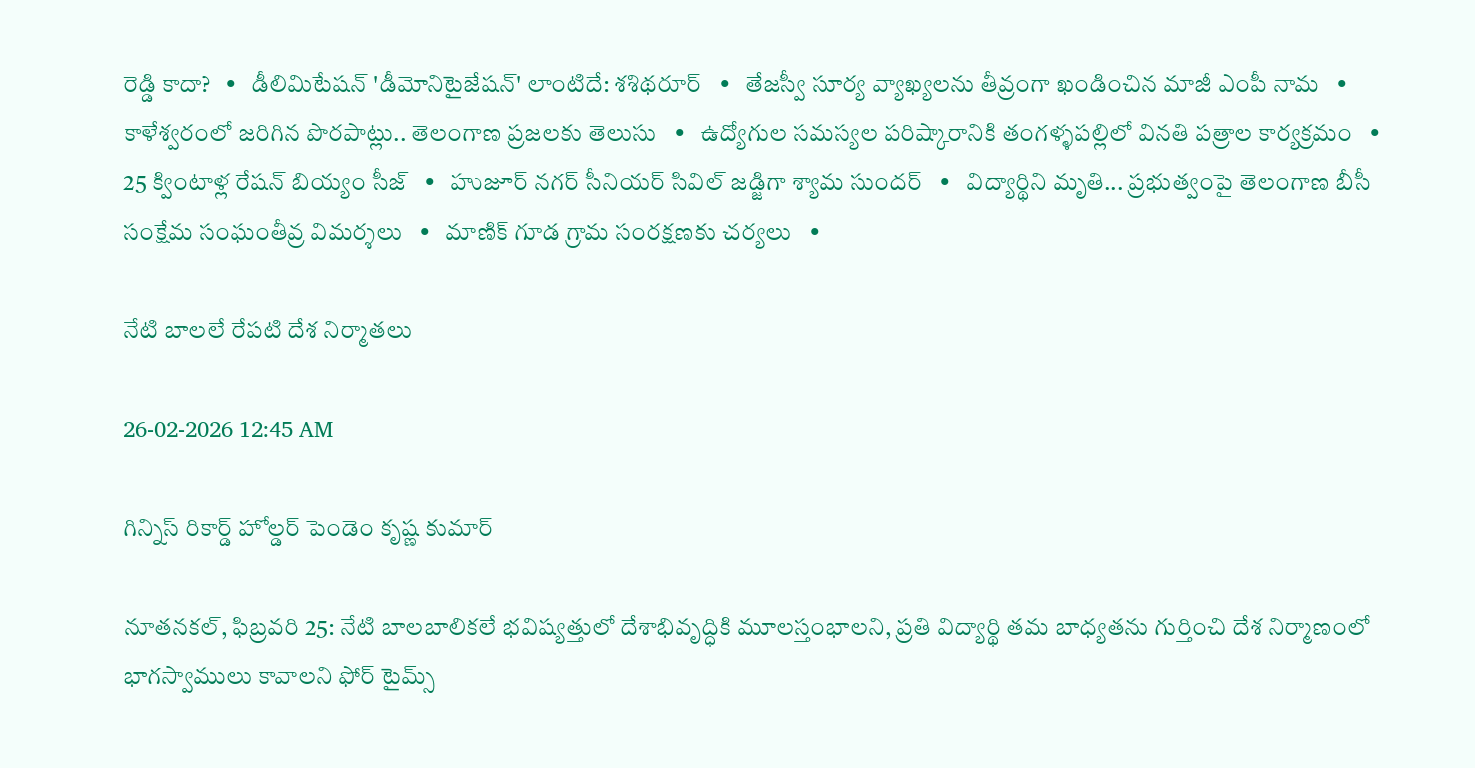రెడ్డి కాదా?   •   డీలిమిటేషన్ 'డీమోనిటైజేషన్' లాంటిదే: శశిథరూర్   •   తేజస్వీ సూర్య వ్యాఖ్యలను తీవ్రంగా ఖండించిన మాజీ ఎంపీ నామ   •   కాళేశ్వరంలో జరిగిన పొరపాట్లు.. తెలంగాణ ప్రజలకు తెలుసు   •   ఉద్యోగుల సమస్యల పరిష్కారానికి తంగళ్ళపల్లిలో వినతి పత్రాల కార్యక్రమం   •   25 క్వింటాళ్ల రేషన్ బియ్యం సీజ్   •   హుజూర్ నగర్ సీనియర్ సివిల్ జడ్జిగా శ్యామ సుందర్   •   విద్యార్థిని మృతి... ప్రభుత్వంపై తెలంగాణ బీసీ సంక్షేమ సంఘంతీవ్ర విమర్శలు   •   మాణిక్ గూడ గ్రామ సంరక్షణకు చర్యలు   •

నేటి బాలలే రేపటి దేశ నిర్మాతలు

26-02-2026 12:45 AM

గిన్నిస్ రికార్డ్ హోల్డర్ పెండెం కృష్ణ కుమార్

నూతనకల్, ఫిబ్రవరి 25: నేటి బాలబాలికలే భవిష్యత్తులో దేశాభివృద్ధికి మూలస్తంభాలని, ప్రతి విద్యార్థి తమ బాధ్యతను గుర్తించి దేశ నిర్మాణంలో భాగస్వాములు కావాలని ఫోర్ టైమ్స్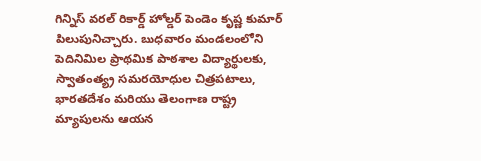గిన్నిస్ వరల్ రికార్డ్ హోల్డర్ పెండెం కృష్ణ కుమార్ పిలుపునిచ్చారు. బుధవారం మండలంలోని పెదినిమిల ప్రాథమిక పాఠశాల విద్యార్థులకు, స్వాతంత్య్ర సమరయోధుల చిత్రపటాలు, భారతదేశం మరియు తెలంగాణ రాష్ట్ర మ్యాపులను ఆయన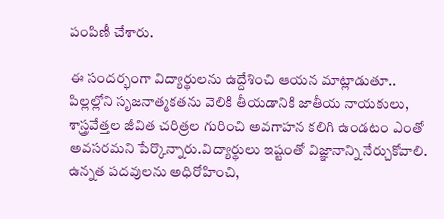పంపిణీ చేశారు.

ఈ సందర్భంగా విద్యార్థులను ఉద్దేశించి ఆయన మాట్లాడుతూ.. పిల్లల్లోని సృజనాత్మకతను వెలికి తీయడానికి జాతీయ నాయకులు, శాస్త్రవేత్తల జీవిత చరిత్రల గురించి అవగాహన కలిగి ఉండటం ఎంతో అవసరమని పేర్కొన్నారు.విద్యార్థులు ఇష్టంతో విజ్ఞానాన్ని నేర్చుకోవాలి. ఉన్నత పదవులను అధిరోహించి,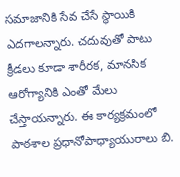సమాజానికి సేవ చేసే స్థాయికి ఎదగాలన్నారు. చదువుతో పాటు క్రీడలు కూడా శారీరక, మానసిక ఆరోగ్యానికి ఎంతో మేలు చేస్తాయన్నారు. ఈ కార్యక్రమంలో పాఠశాల ప్రధానోపాధ్యాయురాలు బి.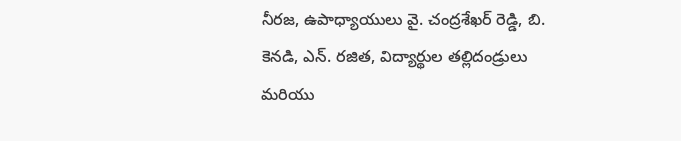నీరజ, ఉపాధ్యాయులు వై. చంద్రశేఖర్ రెడ్డి, బి. కెనడి, ఎన్. రజిత, విద్యార్థుల తల్లిదండ్రులు మరియు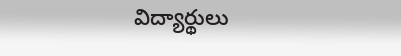విద్యార్థులు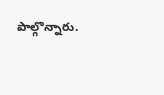పాల్గొన్నారు.